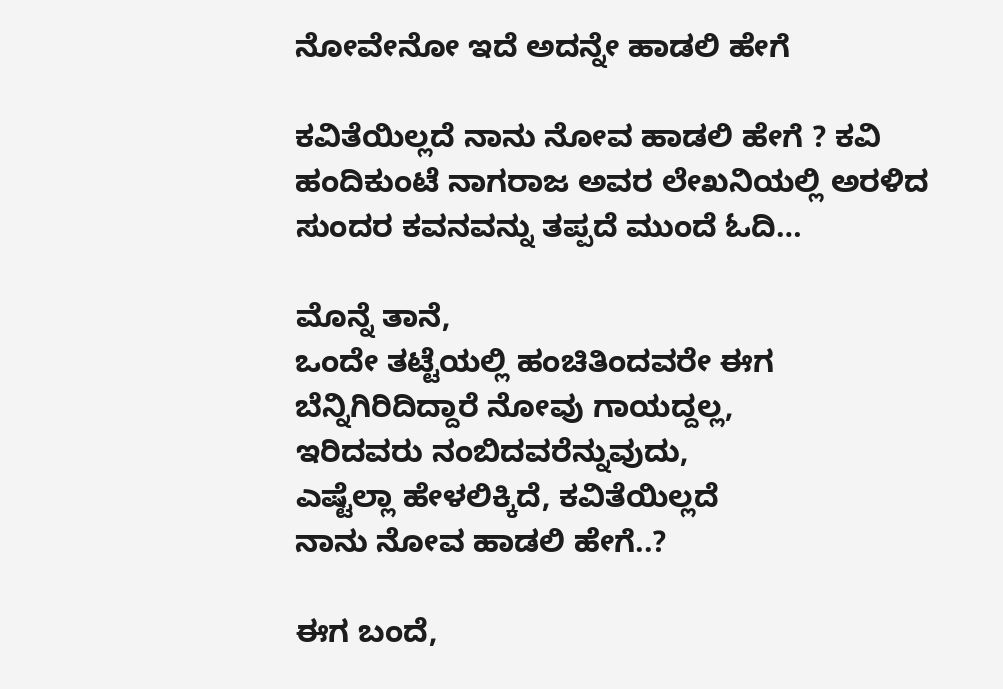ನೋವೇನೋ ಇದೆ ಅದನ್ನೇ ಹಾಡಲಿ ಹೇಗೆ

ಕವಿತೆಯಿಲ್ಲದೆ ನಾನು ನೋವ ಹಾಡಲಿ ಹೇಗೆ ? ಕವಿ ಹಂದಿಕುಂಟೆ ನಾಗರಾಜ ಅವರ ಲೇಖನಿಯಲ್ಲಿ ಅರಳಿದ ಸುಂದರ ಕವನವನ್ನು ತಪ್ಪದೆ ಮುಂದೆ ಓದಿ…

ಮೊನ್ನೆ ತಾನೆ,
ಒಂದೇ ತಟ್ಟೆಯಲ್ಲಿ ಹಂಚಿ‌ತಿಂದವರೇ ಈಗ
ಬೆನ್ನಿಗಿರಿದಿದ್ದಾರೆ ನೋವು ಗಾಯದ್ದಲ್ಲ,
ಇರಿದವರು ನಂಬಿದವರೆನ್ನುವುದು,
ಎಷ್ಟೆಲ್ಲಾ ಹೇಳಲಿಕ್ಕಿದೆ, ಕವಿತೆಯಿಲ್ಲದೆ
ನಾನು ನೋವ ಹಾಡಲಿ ಹೇಗೆ..?

ಈಗ ಬಂದೆ,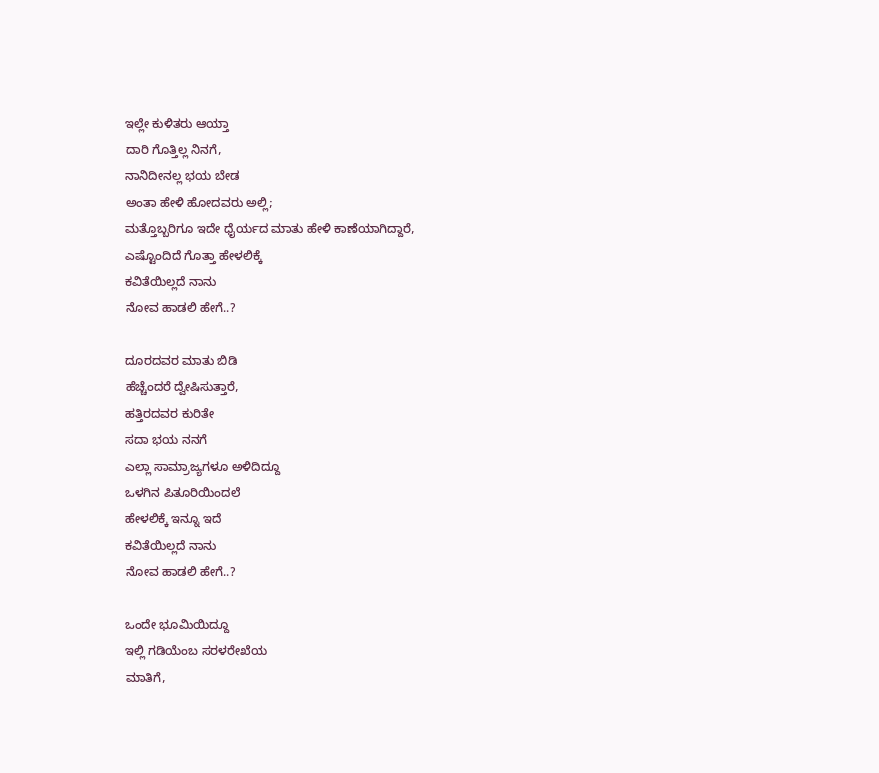ಇಲ್ಲೇ ಕುಳಿತರು ಆಯ್ತಾ
ದಾರಿ ಗೊತ್ತಿಲ್ಲ ನಿನಗೆ,
ನಾನಿದೀನಲ್ಲ ಭಯ ಬೇಡ
ಅಂತಾ ಹೇಳಿ‌ ಹೋದವರು ಅಲ್ಲಿ;
ಮತ್ತೊಬ್ಬರಿಗೂ ಇದೇ ಧೈರ್ಯದ ಮಾತು ಹೇಳಿ ಕಾಣೆಯಾಗಿದ್ದಾರೆ,
ಎಷ್ಟೊಂದಿದೆ ಗೊತ್ತಾ ಹೇಳಲಿಕ್ಕೆ
ಕವಿತೆಯಿಲ್ಲದೆ ನಾನು
ನೋವ ಹಾಡಲಿ ಹೇಗೆ..?

ದೂರದವರ ಮಾತು ಬಿಡಿ
ಹೆಚ್ಚೆಂದರೆ ದ್ವೇಷಿಸುತ್ತಾರೆ,
ಹತ್ತಿರದವರ ಕುರಿತೇ
ಸದಾ ಭಯ ನನಗೆ
ಎಲ್ಲಾ ಸಾಮ್ರಾಜ್ಯಗಳೂ ಅಳಿದಿದ್ದೂ
ಒಳಗಿನ ಪಿತೂರಿಯಿಂದಲೆ
ಹೇಳಲಿಕ್ಕೆ ಇನ್ನೂ ಇದೆ
ಕವಿತೆಯಿಲ್ಲದೆ ನಾನು
ನೋವ ಹಾಡಲಿ ಹೇಗೆ..?

ಒಂದೇ ಭೂಮಿಯಿದ್ದೂ
ಇಲ್ಲಿ ಗಡಿಯೆಂಬ ಸರಳರೇಖೆಯ
ಮಾತಿಗೆ,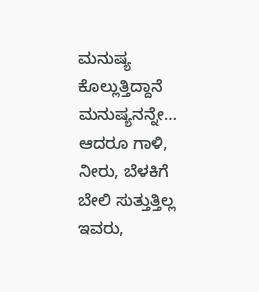ಮನುಷ್ಯ ಕೊಲ್ಲುತ್ತಿದ್ದಾನೆ ಮನುಷ್ಯನನ್ನೇ…
ಆದರೂ ಗಾಳಿ, ನೀರು, ಬೆಳಕಿಗೆ
ಬೇಲಿ ಸುತ್ತುತ್ತಿಲ್ಲ ಇವರು,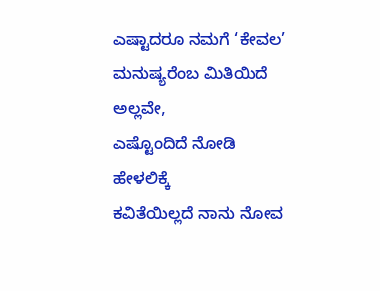ಎಷ್ಟಾದರೂ ನಮಗೆ ‘ಕೇವಲ’ ಮನುಷ್ಯರೆಂಬ ಮಿತಿಯಿದೆ ಅಲ್ಲವೇ,
ಎಷ್ಟೊಂದಿದೆ ನೋಡಿ ಹೇಳಲಿಕ್ಕೆ
ಕವಿತೆಯಿಲ್ಲದೆ ನಾನು ನೋವ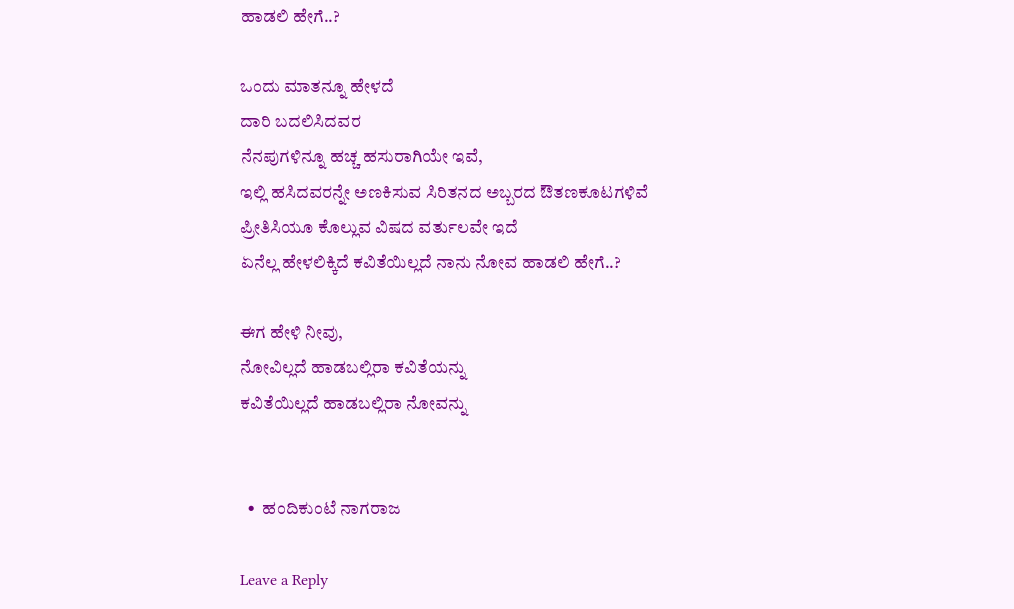ಹಾಡಲಿ ಹೇಗೆ..?

ಒಂದು ಮಾತನ್ನೂ ಹೇಳದೆ
ದಾರಿ ಬದಲಿಸಿದವರ
ನೆನಪುಗಳಿನ್ನೂ ಹಚ್ಚ ಹಸುರಾಗಿಯೇ ಇವೆ,
ಇಲ್ಲಿ ಹಸಿದವರನ್ನೇ ಅಣಕಿಸುವ ಸಿರಿತನದ ಅಬ್ಬರದ ಔತಣಕೂಟಗಳಿವೆ
ಪ್ರೀತಿಸಿಯೂ ಕೊಲ್ಲುವ ವಿಷದ ವರ್ತುಲವೇ ಇದೆ
ಏನೆಲ್ಲ ಹೇಳಲಿಕ್ಕಿದೆ ಕವಿತೆಯಿಲ್ಲದೆ ನಾನು ನೋವ ಹಾಡಲಿ ಹೇಗೆ..?

ಈಗ ಹೇಳಿ ನೀವು,
ನೋವಿಲ್ಲದೆ ಹಾಡಬಲ್ಲಿರಾ ಕವಿತೆಯನ್ನು
ಕವಿತೆಯಿಲ್ಲದೆ ಹಾಡಬಲ್ಲಿರಾ ನೋವನ್ನು


  •  ಹಂದಿಕುಂಟೆ ನಾಗರಾಜ

Leave a Reply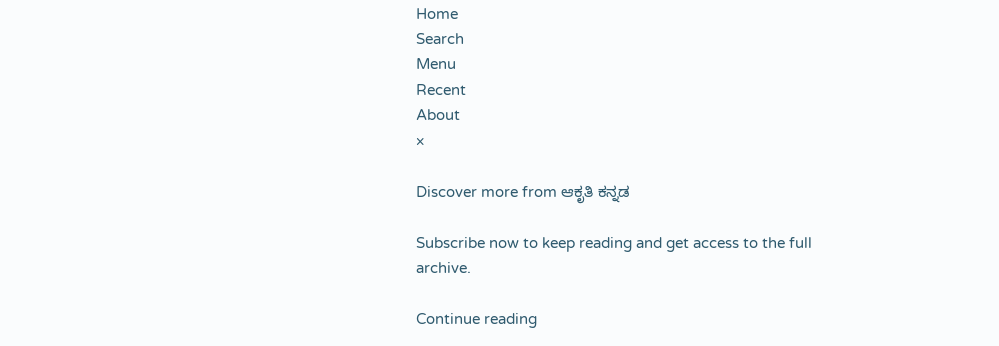Home
Search
Menu
Recent
About
×

Discover more from ಆಕೃತಿ ಕನ್ನಡ

Subscribe now to keep reading and get access to the full archive.

Continue reading